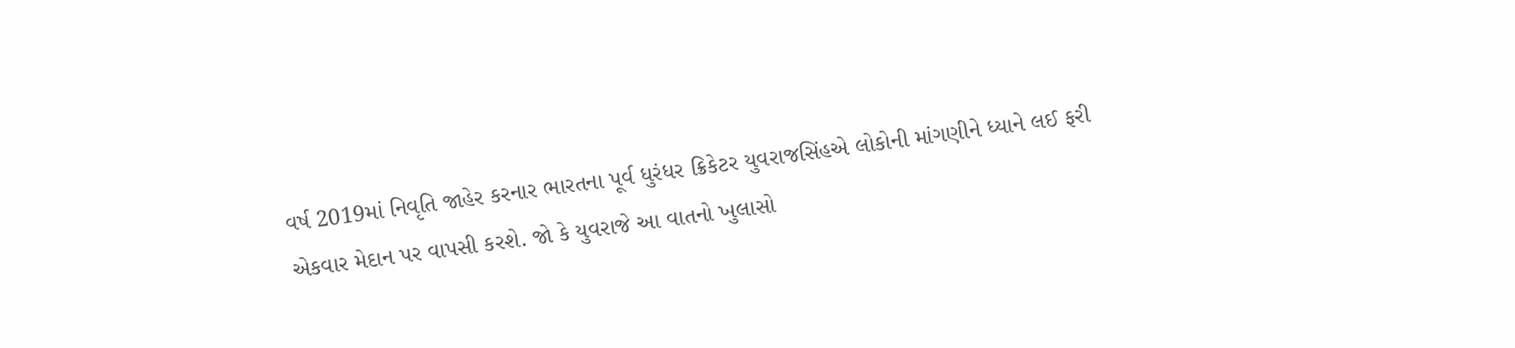વર્ષ 2019માં નિવૃતિ જાહેર કરનાર ભારતના પૂર્વ ધુરંધર ક્રિકેટર યુવરાજસિંહએ લોકોની માંગણીને ધ્યાને લઈ ફરી એકવાર મેદાન પર વાપસી કરશે. જો કે યુવરાજે આ વાતનો ખુલાસો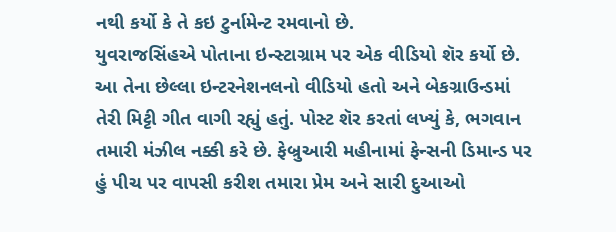નથી કર્યો કે તે કઇ ટુર્નામેન્ટ રમવાનો છે.
યુવરાજસિંહએ પોતાના ઇન્સ્ટાગ્રામ પર એક વીડિયો શૅર કર્યો છે. આ તેના છેલ્લા ઇન્ટરનેશનલનો વીડિયો હતો અને બેકગ્રાઉન્ડમાં તેરી મિટ્ટી ગીત વાગી રહ્યું હતું. પોસ્ટ શૅર કરતાં લખ્યું કે, ભગવાન તમારી મંઝીલ નક્કી કરે છે. ફેબ્રુઆરી મહીનામાં ફેન્સની ડિમાન્ડ પર હું પીચ પર વાપસી કરીશ તમારા પ્રેમ અને સારી દુઆઓ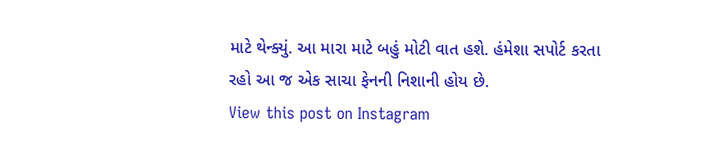માટે થેન્ક્યું. આ મારા માટે બહું મોટી વાત હશે. હંમેશા સપોર્ટ કરતા રહો આ જ એક સાચા ફેનની નિશાની હોય છે.
View this post on Instagram